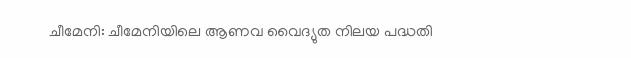ചീമേനി: ചീമേനിയിലെ ആണവ വൈദ്യുത നിലയ പദ്ധതി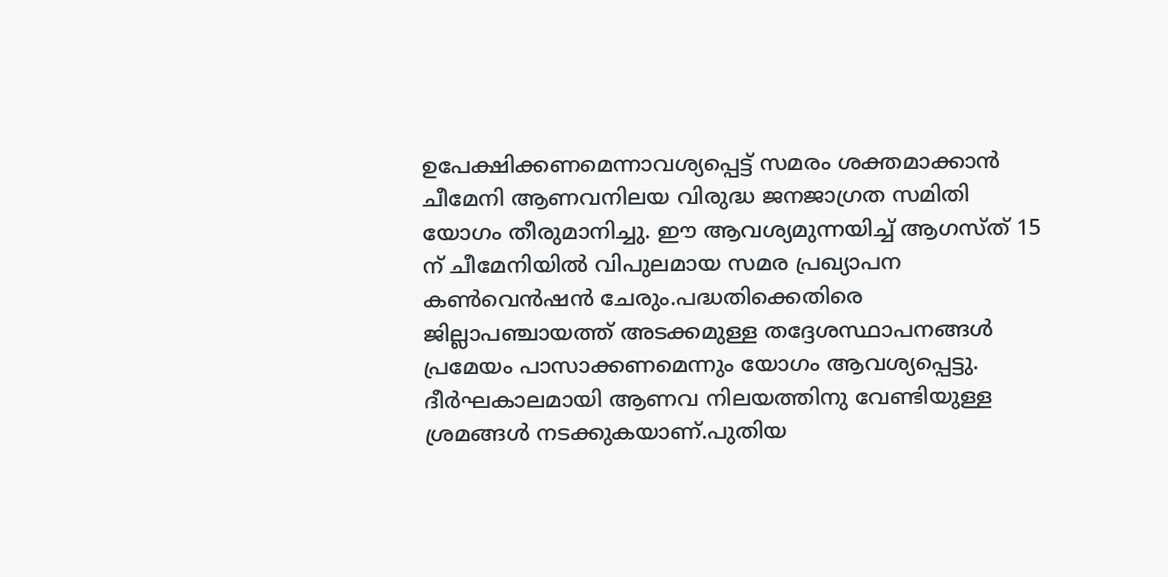ഉപേക്ഷിക്കണമെന്നാവശ്യപ്പെട്ട് സമരം ശക്തമാക്കാൻ ചീമേനി ആണവനിലയ വിരുദ്ധ ജനജാഗ്രത സമിതി യോഗം തീരുമാനിച്ചു. ഈ ആവശ്യമുന്നയിച്ച് ആഗസ്ത് 15 ന് ചീമേനിയിൽ വിപുലമായ സമര പ്രഖ്യാപന കൺവെൻഷൻ ചേരും.പദ്ധതിക്കെതിരെ ജില്ലാപഞ്ചായത്ത് അടക്കമുള്ള തദ്ദേശസ്ഥാപനങ്ങൾ പ്രമേയം പാസാക്കണമെന്നും യോഗം ആവശ്യപ്പെട്ടു.
ദീർഘകാലമായി ആണവ നിലയത്തിനു വേണ്ടിയുള്ള ശ്രമങ്ങൾ നടക്കുകയാണ്.പുതിയ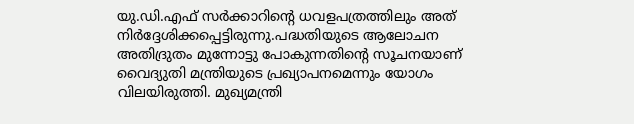യു.ഡി.എഫ് സർക്കാറിന്റെ ധവളപത്രത്തിലും അത് നിർദ്ദേശിക്കപ്പെട്ടിരുന്നു.പദ്ധതിയുടെ ആലോചന അതിദ്രുതം മുന്നോട്ടു പോകുന്നതിന്റെ സൂചനയാണ് വൈദ്യുതി മന്ത്രിയുടെ പ്രഖ്യാപനമെന്നും യോഗം വിലയിരുത്തി. മുഖ്യമന്ത്രി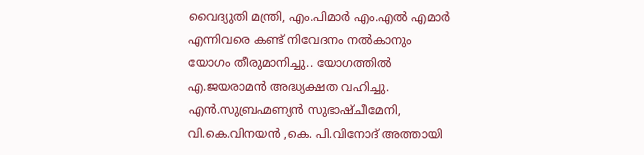വൈദ്യുതി മന്ത്രി, എം.പിമാർ എം.എൽ എമാർ എന്നിവരെ കണ്ട് നിവേദനം നൽകാനും യോഗം തീരുമാനിച്ചു.. യോഗത്തിൽ എ.ജയരാമൻ അദ്ധ്യക്ഷത വഹിച്ചു. എൻ.സുബ്രഹ്മണ്യൻ സുഭാഷ്ചീമേനി, വി.കെ.വിനയൻ ,കെ. പി.വിനോദ് അത്തായി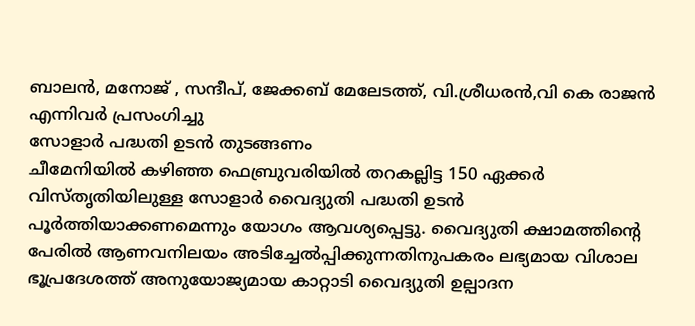ബാലൻ, മനോജ് , സന്ദീപ്, ജേക്കബ് മേലേടത്ത്, വി.ശ്രീധരൻ,വി കെ രാജൻ എന്നിവർ പ്രസംഗിച്ചു
സോളാർ പദ്ധതി ഉടൻ തുടങ്ങണം
ചീമേനിയിൽ കഴിഞ്ഞ ഫെബ്രുവരിയിൽ തറകല്ലിട്ട 150 ഏക്കർ വിസ്തൃതിയിലുള്ള സോളാർ വൈദ്യുതി പദ്ധതി ഉടൻ പൂർത്തിയാക്കണമെന്നും യോഗം ആവശ്യപ്പെട്ടു. വൈദ്യുതി ക്ഷാമത്തിന്റെ പേരിൽ ആണവനിലയം അടിച്ചേൽപ്പിക്കുന്നതിനുപകരം ലഭ്യമായ വിശാല ഭൂപ്രദേശത്ത് അനുയോജ്യമായ കാറ്റാടി വൈദ്യുതി ഉല്പാദന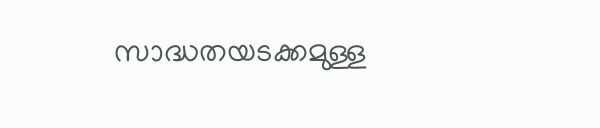സാദ്ധതയടക്കമുള്ള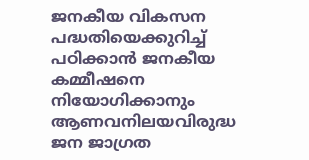ജനകീയ വികസന പദ്ധതിയെക്കുറിച്ച് പഠിക്കാൻ ജനകീയ കമ്മീഷനെ നിയോഗിക്കാനും ആണവനിലയവിരുദ്ധ ജന ജാഗ്രത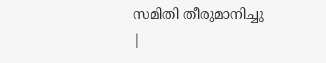സമിതി തീരുമാനിച്ചു
|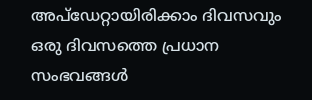അപ്ഡേറ്റായിരിക്കാം ദിവസവും
ഒരു ദിവസത്തെ പ്രധാന സംഭവങ്ങൾ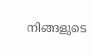നിങ്ങളുടെ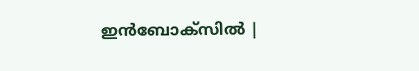ഇൻബോക്സിൽ |